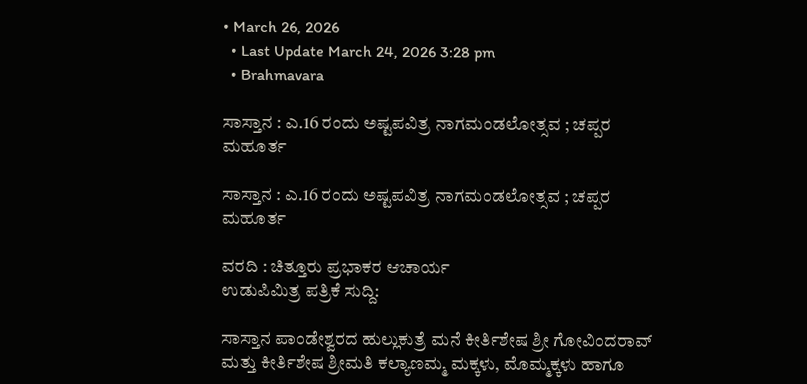• March 26, 2026
  • Last Update March 24, 2026 3:28 pm
  • Brahmavara

ಸಾಸ್ತಾನ : ಎ.16 ರಂದು ಅಷ್ಟಪವಿತ್ರ ನಾಗಮಂಡಲೋತ್ಸವ ; ಚಪ್ಪರ ಮಹೂರ್ತ

ಸಾಸ್ತಾನ : ಎ.16 ರಂದು ಅಷ್ಟಪವಿತ್ರ ನಾಗಮಂಡಲೋತ್ಸವ ; ಚಪ್ಪರ ಮಹೂರ್ತ

ವರದಿ : ಚಿತ್ತೂರು ಪ್ರಭಾಕರ ಆಚಾರ್ಯ
ಉಡುಪಿಮಿತ್ರ ಪತ್ರಿಕೆ ಸುದ್ದಿ:

ಸಾಸ್ತಾನ ಪಾಂಡೇಶ್ವರದ ಹುಲ್ಲುಕುತ್ರೆ ಮನೆ ಕೀರ್ತಿಶೇಷ ಶ್ರೀ ಗೋವಿಂದರಾವ್ ಮತ್ತು ಕೀರ್ತಿಶೇಷ ಶ್ರೀಮತಿ ಕಲ್ಯಾಣಮ್ಮ ಮಕ್ಕಳು, ಮೊಮ್ಮಕ್ಕಳು ಹಾಗೂ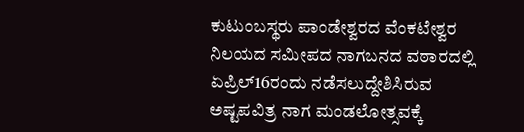ಕುಟುಂಬಸ್ಥರು ಪಾಂಡೇಶ್ವರದ ವೆಂಕಟೇಶ್ವರ ನಿಲಯದ ಸಮೀಪದ ನಾಗಬನದ ವಠಾರದಲ್ಲಿ ಏಪ್ರಿಲ್16ರಂದು ನಡೆಸಲುದ್ದೇಶಿಸಿರುವ ಅಷ್ಟಪವಿತ್ರ ನಾಗ ಮಂಡಲೋತ್ಸವಕ್ಕೆ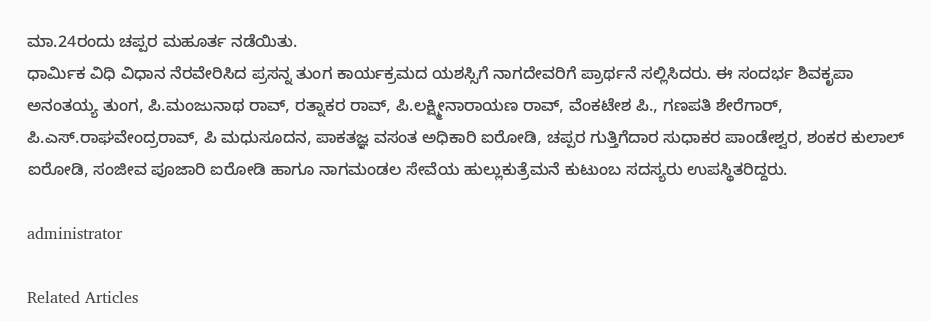ಮಾ.24ರಂದು ಚಪ್ಪರ ಮಹೂರ್ತ ನಡೆಯಿತು.
ಧಾರ್ಮಿಕ ವಿಧಿ ವಿಧಾನ ನೆರವೇರಿಸಿದ ಪ್ರಸನ್ನ ತುಂಗ ಕಾರ್ಯಕ್ರಮದ ಯಶಸ್ಸಿಗೆ ನಾಗದೇವರಿಗೆ ಪ್ರಾರ್ಥನೆ ಸಲ್ಲಿಸಿದರು. ಈ ಸಂದರ್ಭ ಶಿವಕೃಪಾ ಅನಂತಯ್ಯ ತುಂಗ, ಪಿ.ಮಂಜುನಾಥ ರಾವ್, ರತ್ನಾಕರ ರಾವ್, ಪಿ.ಲಕ್ಷ್ಮೀನಾರಾಯಣ ರಾವ್, ವೆಂಕಟೇಶ ಪಿ., ಗಣಪತಿ ಶೇರೆಗಾರ್, ಪಿ.ಎಸ್.ರಾಘವೇಂದ್ರರಾವ್, ಪಿ ಮಧುಸೂದನ, ಪಾಕತಜ್ಞ ವಸಂತ ಅಧಿಕಾರಿ ಐರೋಡಿ, ಚಪ್ಪರ ಗುತ್ತಿಗೆದಾರ ಸುಧಾಕರ ಪಾಂಡೇಶ್ವರ, ಶಂಕರ ಕುಲಾಲ್ ಐರೋಡಿ, ಸಂಜೀವ ಪೂಜಾರಿ ಐರೋಡಿ ಹಾಗೂ ನಾಗಮಂಡಲ ಸೇವೆಯ ಹುಲ್ಲುಕುತ್ರೆಮನೆ ಕುಟುಂಬ ಸದಸ್ಯರು ಉಪಸ್ಥಿತರಿದ್ದರು.

administrator

Related Articles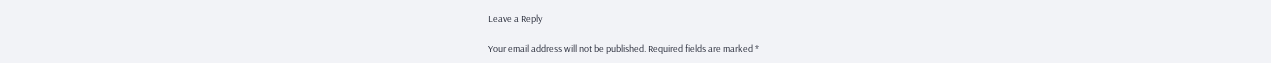Leave a Reply

Your email address will not be published. Required fields are marked *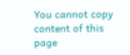You cannot copy content of this page